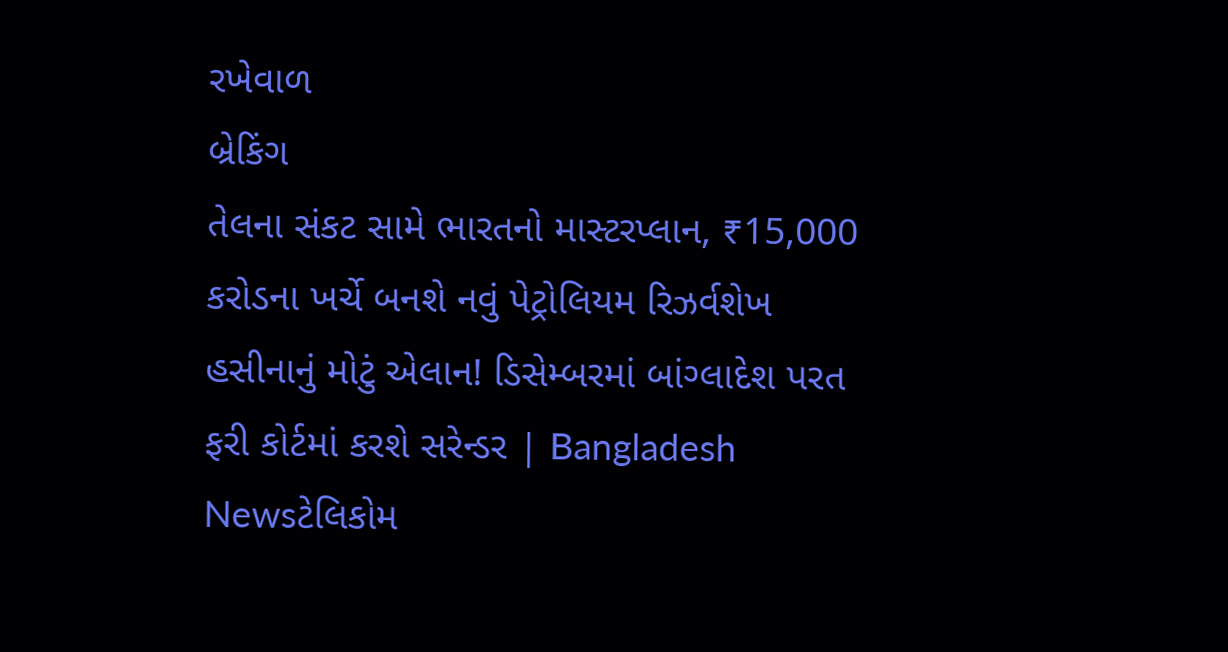રખેવાળ
બ્રેકિંગ
તેલના સંકટ સામે ભારતનો માસ્ટરપ્લાન, ₹15,000 કરોડના ખર્ચે બનશે નવું પેટ્રોલિયમ રિઝર્વશેખ હસીનાનું મોટું એલાન! ડિસેમ્બરમાં બાંગ્લાદેશ પરત ફરી કોર્ટમાં કરશે સરેન્ડર | Bangladesh Newsટેલિકોમ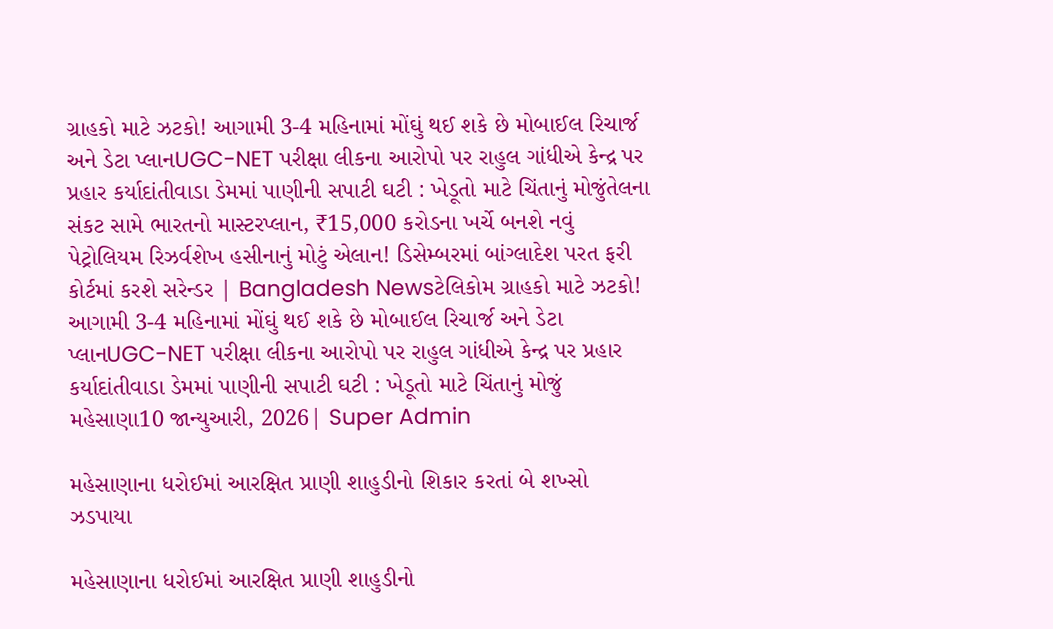ગ્રાહકો માટે ઝટકો! આગામી 3-4 મહિનામાં મોંઘું થઈ શકે છે મોબાઈલ રિચાર્જ અને ડેટા પ્લાનUGC-NET પરીક્ષા લીકના આરોપો પર રાહુલ ગાંધીએ કેન્દ્ર પર પ્રહાર કર્યાદાંતીવાડા ડેમમાં પાણીની સપાટી ઘટી : ખેડૂતો માટે ચિંતાનું મોજુંતેલના સંકટ સામે ભારતનો માસ્ટરપ્લાન, ₹15,000 કરોડના ખર્ચે બનશે નવું પેટ્રોલિયમ રિઝર્વશેખ હસીનાનું મોટું એલાન! ડિસેમ્બરમાં બાંગ્લાદેશ પરત ફરી કોર્ટમાં કરશે સરેન્ડર | Bangladesh Newsટેલિકોમ ગ્રાહકો માટે ઝટકો! આગામી 3-4 મહિનામાં મોંઘું થઈ શકે છે મોબાઈલ રિચાર્જ અને ડેટા પ્લાનUGC-NET પરીક્ષા લીકના આરોપો પર રાહુલ ગાંધીએ કેન્દ્ર પર પ્રહાર કર્યાદાંતીવાડા ડેમમાં પાણીની સપાટી ઘટી : ખેડૂતો માટે ચિંતાનું મોજું
મહેસાણા10 જાન્યુઆરી, 2026| Super Admin

મહેસાણાના ધરોઈમાં આરક્ષિત પ્રાણી શાહુડીનો શિકાર કરતાં બે શખ્સો ઝડપાયા

મહેસાણાના ધરોઈમાં આરક્ષિત પ્રાણી શાહુડીનો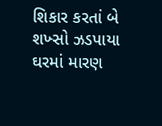શિકાર કરતાં બે શખ્સો ઝડપાયા
ઘરમાં મારણ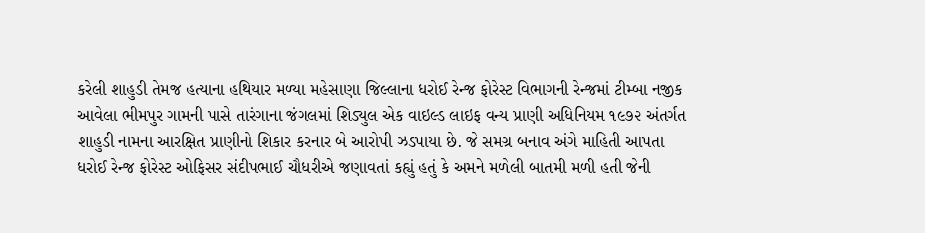કરેલી શાહુડી તેમજ હત્યાના હથિયાર મળ્યા મહેસાણા જિલ્લાના ધરોઈ રેન્જ ફોરેસ્ટ વિભાગની રેન્જમાં ટીમ્બા નજીક આવેલા ભીમપુર ગામની પાસે તારંગાના જંગલમાં શિડ્યુલ એક વાઇલ્ડ લાઇફ વન્ય પ્રાણી અધિનિયમ ૧૯૭૨ અંતર્ગત શાહુડી નામના આરક્ષિત પ્રાણીનો શિકાર કરનાર બે આરોપી ઝડપાયા છે. જે સમગ્ર બનાવ અંગે માહિતી આપતા ધરોઈ રેન્જ ફોરેસ્ટ ઓફિસર સંદીપભાઈ ચૌધરીએ જણાવતાં કહ્યું હતું કે અમને મળેલી બાતમી મળી હતી જેની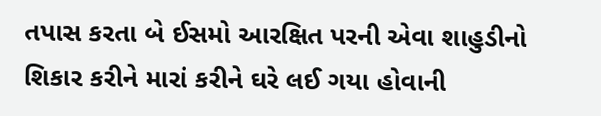તપાસ કરતા બે ઈસમો આરક્ષિત પરની એવા શાહુડીનો શિકાર કરીને મારાં કરીને ઘરે લઈ ગયા હોવાની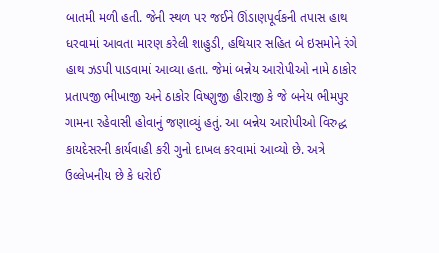બાતમી મળી હતી. જેની સ્થળ પર જઈને ઊંડાણપૂર્વકની તપાસ હાથ ધરવામાં આવતા મારણ કરેલી શાહુડી, હથિયાર સહિત બે ઇસમોને રંગે હાથ ઝડપી પાડવામાં આવ્યા હતા. જેમાં બન્નેય આરોપીઓ નામે ઠાકોર પ્રતાપજી ભીખાજી અને ઠાકોર વિષ્ણુજી હીરાજી કે જે બનેય ભીમપુર ગામના રહેવાસી હોવાનું જણાવ્યું હતું. આ બન્નેય આરોપીઓ વિરુદ્ધ કાયદેસરની કાર્યવાહી કરી ગુનો દાખલ કરવામાં આવ્યો છે. અત્રે ઉલ્લેખનીય છે કે ધરોઈ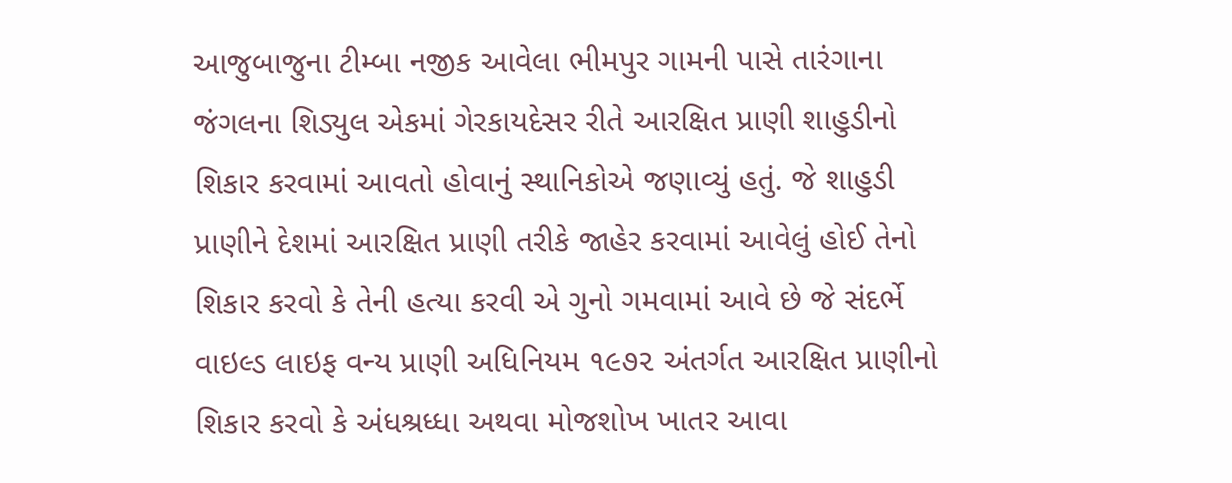આજુબાજુના ટીમ્બા નજીક આવેલા ભીમપુર ગામની પાસે તારંગાના જંગલના શિડ્યુલ એકમાં ગેરકાયદેસર રીતે આરક્ષિત પ્રાણી શાહુડીનો શિકાર કરવામાં આવતો હોવાનું સ્થાનિકોએ જણાવ્યું હતું. જે શાહુડી પ્રાણીને દેશમાં આરક્ષિત પ્રાણી તરીકે જાહેર કરવામાં આવેલું હોઈ તેનો શિકાર કરવો કે તેની હત્યા કરવી એ ગુનો ગમવામાં આવે છે જે સંદર્ભે વાઇલ્ડ લાઇફ વન્ય પ્રાણી અધિનિયમ ૧૯૭૨ અંતર્ગત આરક્ષિત પ્રાણીનો શિકાર કરવો કે અંધશ્રધ્ધા અથવા મોજશોખ ખાતર આવા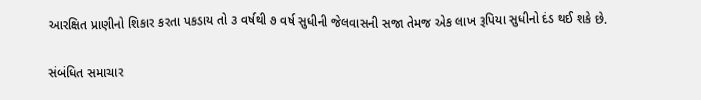આરક્ષિત પ્રાણીનો શિકાર કરતા પકડાય તો ૩ વર્ષથી ૭ વર્ષ સુધીની જેલવાસની સજા તેમજ એક લાખ રૂપિયા સુધીનો દંડ થઈ શકે છે.

સંબંધિત સમાચાર